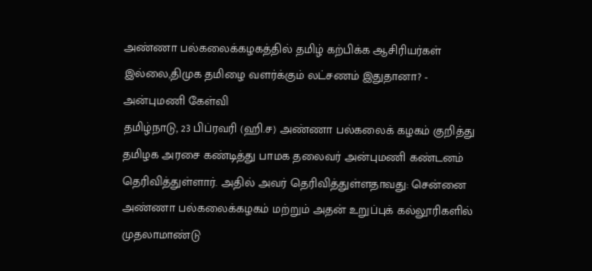அண்ணா பல்கலைக்கழகத்தில் தமிழ் கற்பிக்க ஆசிரியர்கள் இல்லை,திமுக தமிழை வளர்க்கும் லட்சணம் இதுதானா? - அன்புமணி கேள்வி
தமிழ்நாடு, 23 பிப்ரவரி (ஹி.ச) அண்ணா பல்கலைக் கழகம் குறித்து தமிழக அரசை கண்டித்து பாமக தலைவர் அன்புமணி கண்டனம் தெரிவித்துள்ளார். அதில் அவர் தெரிவித்துள்ளதாவது: சென்னை அண்ணா பல்கலைக்கழகம் மற்றும் அதன் உறுப்புக் கல்லூரிகளில் முதலாமாண்டு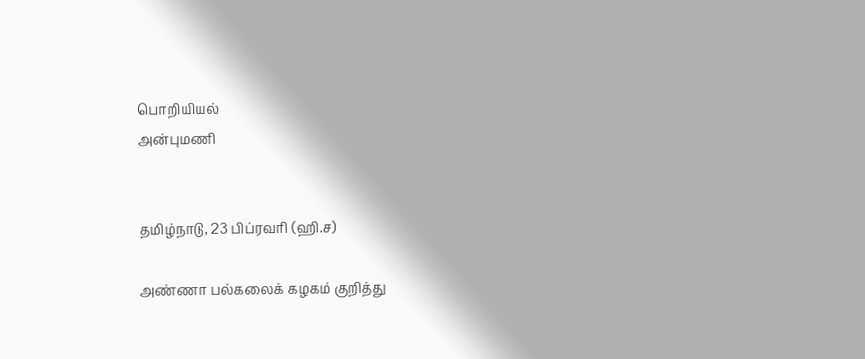பொறியியல்
அன்புமணி


தமிழ்நாடு, 23 பிப்ரவரி (ஹி.ச)

அண்ணா பல்கலைக் கழகம் குறித்து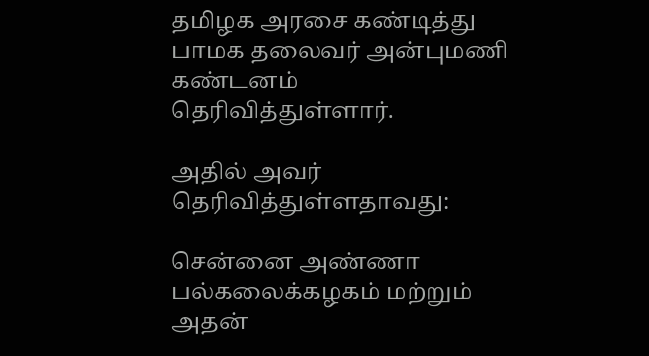தமிழக அரசை கண்டித்து பாமக தலைவர் அன்புமணி கண்டனம் தெரிவித்துள்ளார்.

அதில் அவர் தெரிவித்துள்ளதாவது:

சென்னை அண்ணா பல்கலைக்கழகம் மற்றும் அதன்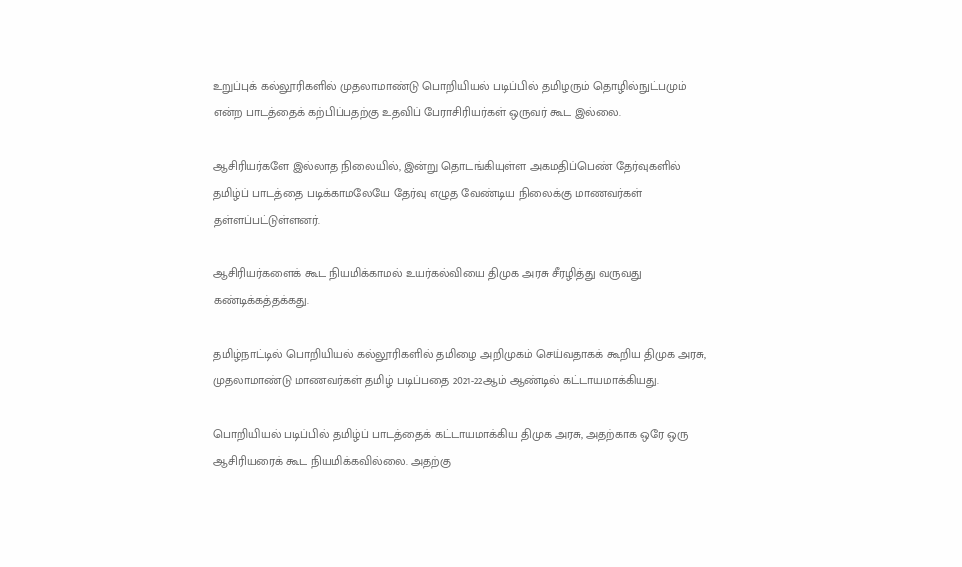உறுப்புக் கல்லூரிகளில் முதலாமாண்டு பொறியியல் படிப்பில் தமிழரும் தொழில்நுட்பமும் என்ற பாடத்தைக் கற்பிப்பதற்கு உதவிப் பேராசிரியர்கள் ஒருவர் கூட இல்லை.

ஆசிரியர்களே இல்லாத நிலையில், இன்று தொடங்கியுள்ள அகமதிப்பெண் தேர்வுகளில் தமிழ்ப் பாடத்தை படிக்காமலேயே தேர்வு எழுத வேண்டிய நிலைக்கு மாணவர்கள் தள்ளப்பட்டுள்ளனர்.

ஆசிரியர்களைக் கூட நியமிக்காமல் உயர்கல்வியை திமுக அரசு சீரழித்து வருவது கண்டிக்கத்தக்கது.

தமிழ்நாட்டில் பொறியியல் கல்லூரிகளில் தமிழை அறிமுகம் செய்வதாகக் கூறிய திமுக அரசு, முதலாமாண்டு மாணவர்கள் தமிழ் படிப்பதை 2021-22ஆம் ஆண்டில் கட்டாயமாக்கியது.

பொறியியல் படிப்பில் தமிழ்ப் பாடத்தைக் கட்டாயமாக்கிய திமுக அரசு, அதற்காக ஒரே ஒரு ஆசிரியரைக் கூட நியமிக்கவில்லை. அதற்கு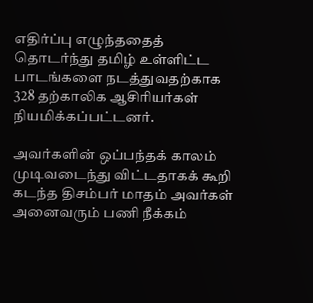எதிர்ப்பு எழுந்ததைத் தொடர்ந்து தமிழ் உள்ளிட்ட பாடங்களை நடத்துவதற்காக 328 தற்காலிக ஆசிரியர்கள் நியமிக்கப்பட்டனர்.

அவர்களின் ஒப்பந்தக் காலம் முடிவடைந்து விட்டதாகக் கூறி கடந்த திசம்பர் மாதம் அவர்கள் அனைவரும் பணி நீக்கம்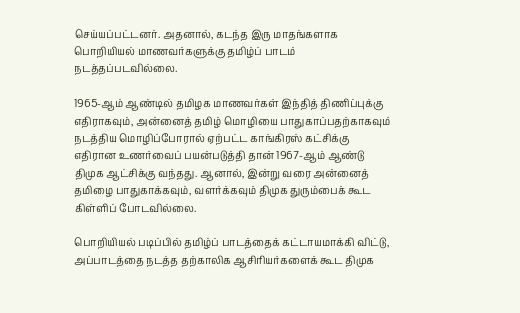செய்யப்பட்டனர். அதனால், கடந்த இரு மாதங்களாக பொறியியல் மாணவர்களுக்கு தமிழ்ப் பாடம் நடத்தப்படவில்லை.

1965-ஆம் ஆண்டில் தமிழக மாணவர்கள் இந்தித் திணிப்புக்கு எதிராகவும், அன்னைத் தமிழ் மொழியை பாதுகாப்பதற்காகவும் நடத்திய மொழிப்போரால் ஏற்பட்ட காங்கிரஸ் கட்சிக்கு எதிரான உணர்வைப் பயன்படுத்தி தான் 1967-ஆம் ஆண்டு திமுக ஆட்சிக்கு வந்தது. ஆனால், இன்று வரை அன்னைத் தமிழை பாதுகாக்கவும், வளர்க்கவும் திமுக துரும்பைக் கூட கிள்ளிப் போடவில்லை.

பொறியியல் படிப்பில் தமிழ்ப் பாடத்தைக் கட்டாயமாக்கி விட்டு, அப்பாடத்தை நடத்த தற்காலிக ஆசிரியர்களைக் கூட திமுக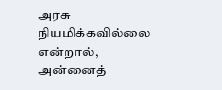அரசு நியமிக்கவில்லை என்றால், அன்னைத்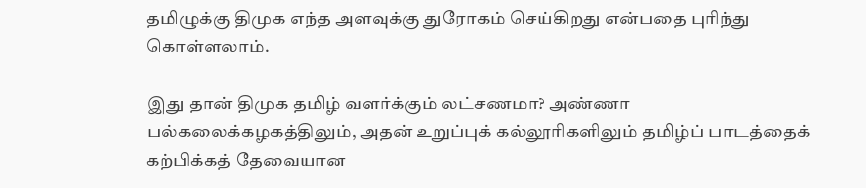தமிழுக்கு திமுக எந்த அளவுக்கு துரோகம் செய்கிறது என்பதை புரிந்து கொள்ளலாம்.

இது தான் திமுக தமிழ் வளர்க்கும் லட்சணமா? அண்ணா பல்கலைக்கழகத்திலும், அதன் உறுப்புக் கல்லூரிகளிலும் தமிழ்ப் பாடத்தைக் கற்பிக்கத் தேவையான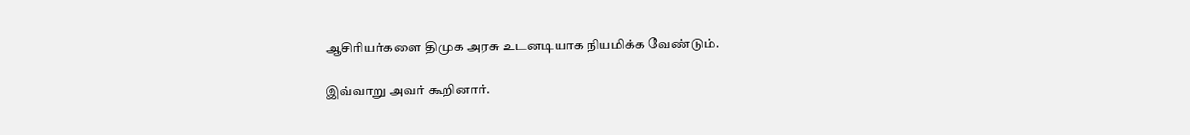ஆசிரியர்களை திமுக அரசு உடனடியாக நியமிக்க வேண்டும்.

இவ்வாறு அவர் கூறினார்.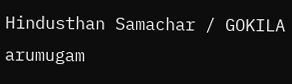Hindusthan Samachar / GOKILA arumugam